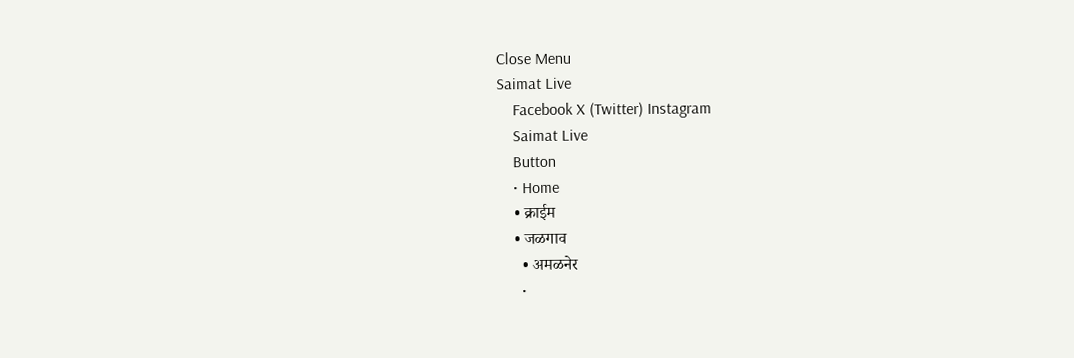Close Menu
Saimat Live
    Facebook X (Twitter) Instagram
    Saimat Live
    Button
    • Home
    • क्राईम
    • जळगाव
      • अमळनेर
      •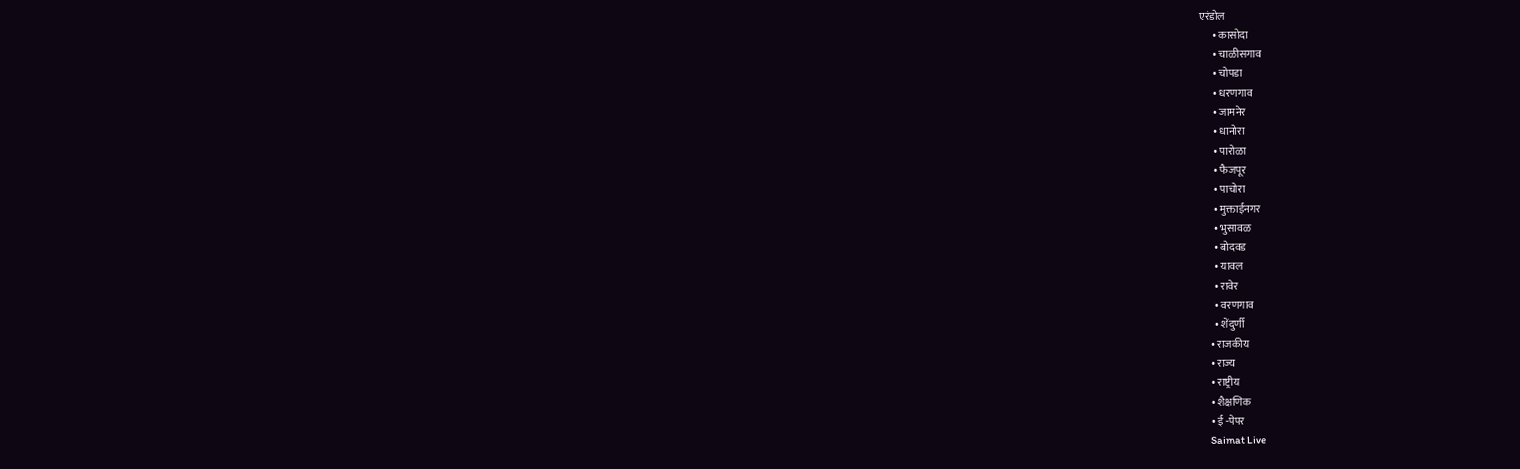एरंडोल
      • कासोदा
      • चाळीसगाव
      • चोपडा
      • धरणगाव
      • जामनेर
      • धानोरा
      • पारोळा
      • फैजपूर
      • पाचोरा
      • मुक्ताईनगर
      • भुसावळ
      • बोदवड
      • यावल
      • रावेर
      • वरणगाव
      • शेंदुर्णी
    • राजकीय
    • राज्य
    • राष्ट्रीय
    • शैक्षणिक
    • ई -पेपर
    Saimat Live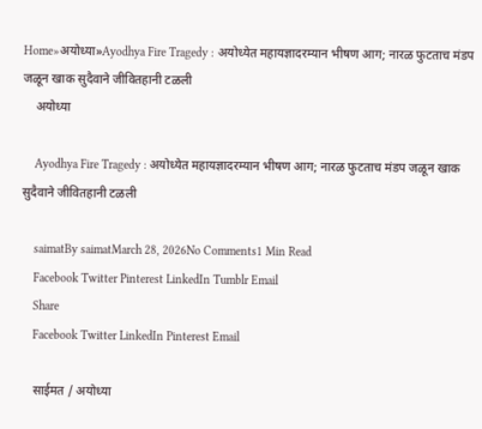Home»अयोध्या»Ayodhya Fire Tragedy : अयोध्येत महायज्ञादरम्यान भीषण आग; नारळ फुटताच मंडप जळून खाक सुदैवाने जीवितहानी टळली
    अयोध्या

    Ayodhya Fire Tragedy : अयोध्येत महायज्ञादरम्यान भीषण आग; नारळ फुटताच मंडप जळून खाक सुदैवाने जीवितहानी टळली

    saimatBy saimatMarch 28, 2026No Comments1 Min Read
    Facebook Twitter Pinterest LinkedIn Tumblr Email
    Share
    Facebook Twitter LinkedIn Pinterest Email

    साईमत / अयोध्या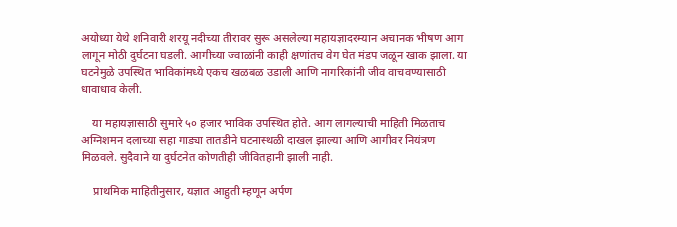अयोध्या येथे शनिवारी शरयू नदीच्या तीरावर सुरू असलेल्या महायज्ञादरम्यान अचानक भीषण आग लागून मोठी दुर्घटना घडली. आगीच्या ज्वाळांनी काही क्षणांतच वेग घेत मंडप जळून खाक झाला. या घटनेमुळे उपस्थित भाविकांमध्ये एकच खळबळ उडाली आणि नागरिकांनी जीव वाचवण्यासाठी धावाधाव केली.

    या महायज्ञासाठी सुमारे ५० हजार भाविक उपस्थित होते. आग लागल्याची माहिती मिळताच अग्निशमन दलाच्या सहा गाड्या तातडीने घटनास्थळी दाखल झाल्या आणि आगीवर नियंत्रण मिळवले. सुदैवाने या दुर्घटनेत कोणतीही जीवितहानी झाली नाही.

    प्राथमिक माहितीनुसार, यज्ञात आहुती म्हणून अर्पण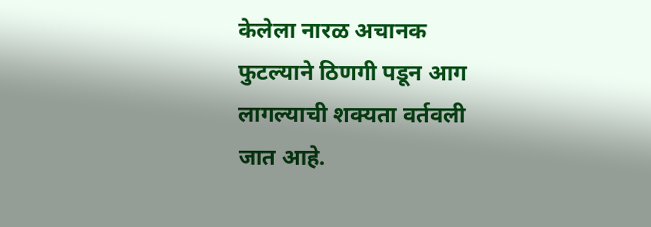केलेला नारळ अचानक फुटल्याने ठिणगी पडून आग लागल्याची शक्यता वर्तवली जात आहे.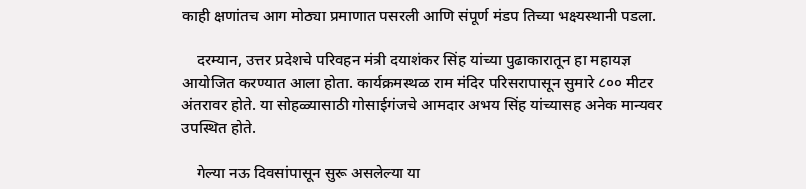काही क्षणांतच आग मोठ्या प्रमाणात पसरली आणि संपूर्ण मंडप तिच्या भक्ष्यस्थानी पडला.

    दरम्यान, उत्तर प्रदेशचे परिवहन मंत्री दयाशंकर सिंह यांच्या पुढाकारातून हा महायज्ञ आयोजित करण्यात आला होता. कार्यक्रमस्थळ राम मंदिर परिसरापासून सुमारे ८०० मीटर अंतरावर होते. या सोहळ्यासाठी गोसाईगंजचे आमदार अभय सिंह यांच्यासह अनेक मान्यवर उपस्थित होते.

    गेल्या नऊ दिवसांपासून सुरू असलेल्या या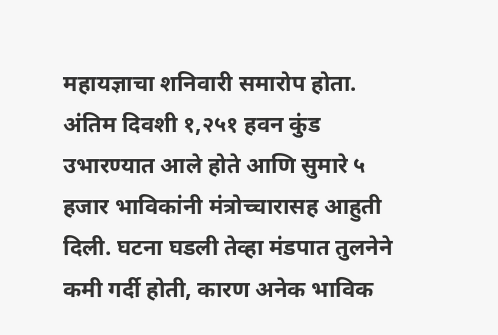महायज्ञाचा शनिवारी समारोप होता. अंतिम दिवशी १,२५१ हवन कुंड उभारण्यात आले होते आणि सुमारे ५ हजार भाविकांनी मंत्रोच्चारासह आहुती दिली. घटना घडली तेव्हा मंडपात तुलनेने कमी गर्दी होती, कारण अनेक भाविक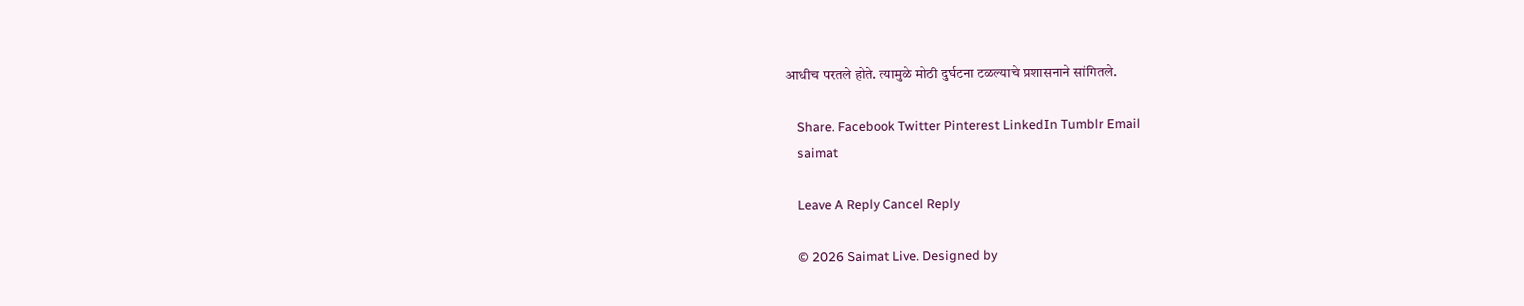आधीच परतले होते. त्यामुळे मोठी दुर्घटना टळल्याचे प्रशासनाने सांगितले.

    Share. Facebook Twitter Pinterest LinkedIn Tumblr Email
    saimat

    Leave A Reply Cancel Reply

    © 2026 Saimat Live. Designed by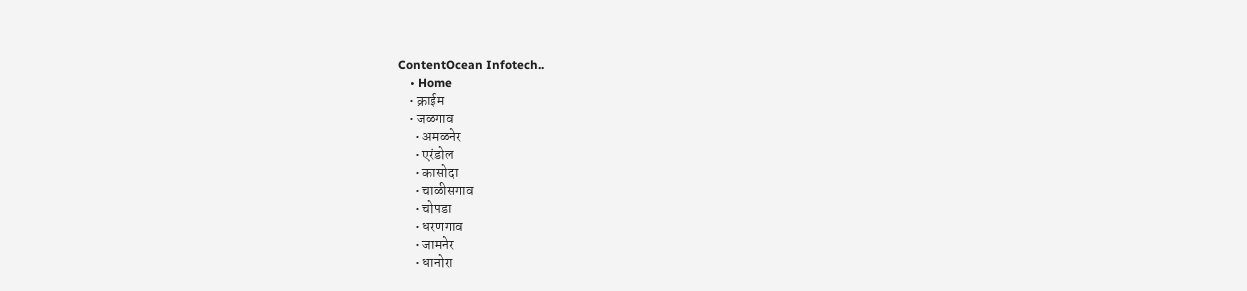ContentOcean Infotech..
    • Home
    • क्राईम
    • जळगाव
      • अमळनेर
      • एरंडोल
      • कासोदा
      • चाळीसगाव
      • चोपडा
      • धरणगाव
      • जामनेर
      • धानोरा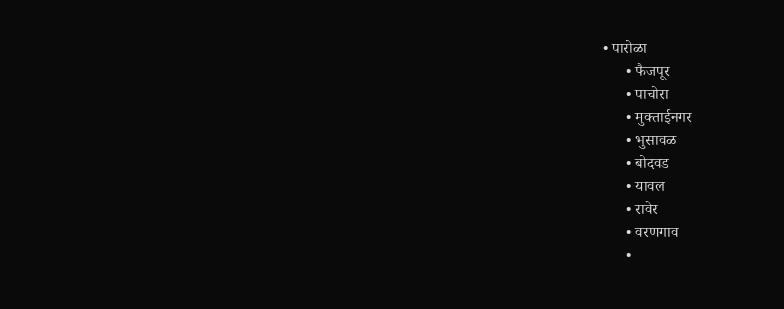• पारोळा
      • फैजपूर
      • पाचोरा
      • मुक्ताईनगर
      • भुसावळ
      • बोदवड
      • यावल
      • रावेर
      • वरणगाव
      •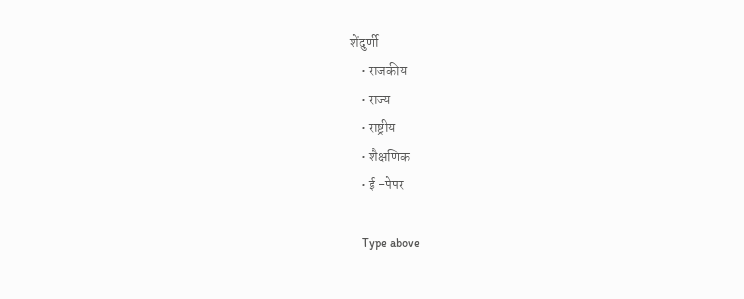शेंदुर्णी
    • राजकीय
    • राज्य
    • राष्ट्रीय
    • शैक्षणिक
    • ई -पेपर

    Type above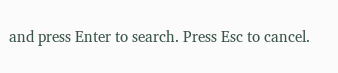and press Enter to search. Press Esc to cancel.